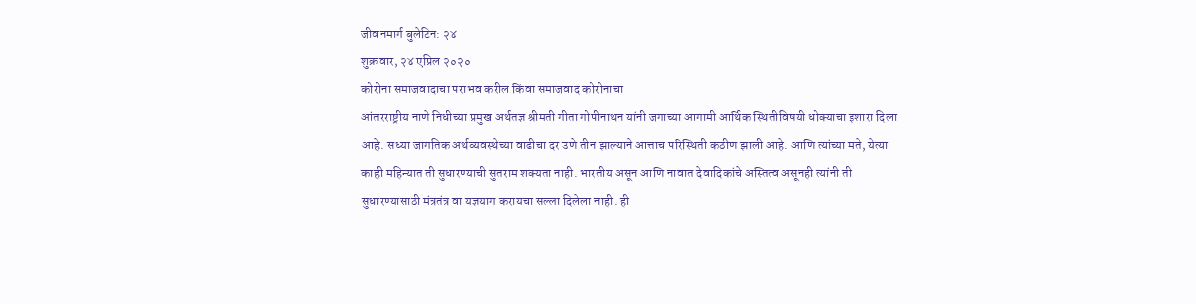जीवनमार्ग बुलेटिन: २४
शुक्रवार, २४ एप्रिल २०२०
कोरोना समाजवादाचा पराभव करील किंवा समाजवाद कोरोनाचा
आंतरराष्ट्रीय नाणे निधीच्या प्रमुख अर्थतज्ञ श्रीमती गीता गोपीनाथन यांनी जगाच्या आगामी आर्थिक स्थितीविषयी धोक्याचा इशारा दिला आहे. सध्या जागतिक अर्थव्यवस्थेच्या वाढीचा दर उणे तीन झाल्याने आत्ताच परिस्थिती कठीण झाली आहे. आणि त्यांच्या मते, येत्या काही महिन्यात ती सुधारण्याची सुतराम शक्यता नाही. भारतीय असून आणि नावात देवादिकांचे अस्तित्व असूनही त्यांनी ती सुधारण्यासाठी मंत्रतंत्र वा यज्ञयाग करायचा सल्ला दिलेला नाही. ही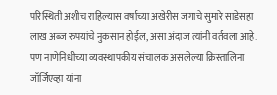परिस्थिती अशीच राहिल्यास वर्षाच्या अखेरीस जगाचे सुमारे साडेसहा लाख अब्ज रुपयांचे नुकसान होईल, असा अंदाज त्यांनी वर्तवला आहे. पण नाणेनिधीच्या व्यवस्थापकीय संचालक असलेल्या क्रिस्तालिना जॉर्जिएव्हा यांना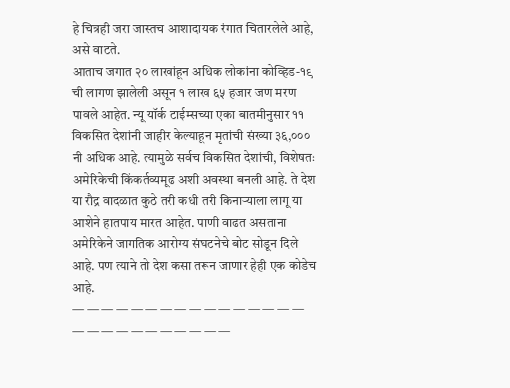हे चित्रही जरा जास्तच आशादायक रंगात चितारलेले आहे, असे वाटते.
आताच जगात २० लाखांहून अधिक लोकांना कोव्हिड-१९ ची लागण झालेली असून १ लाख ६५ हजार जण मरण पावले आहेत. न्यू यॉर्क टाईम्सच्या एका बातमीनुसार ११ विकसित देशांनी जाहीर केल्याहून मृतांची संख्या ३६,००० नी अधिक आहे. त्यामुळे सर्वच विकसित देशांची, विशेषतः अमेरिकेची किंकर्तव्यमूढ अशी अवस्था बनली आहे. ते देश या रौद्र वादळात कुठे तरी कधी तरी किनाऱ्याला लागू या आशेने हातपाय मारत आहेत. पाणी वाढत असताना अमेरिकेने जागतिक आरोग्य संघटनेचे बोट सोडून दिले आहे. पण त्याने तो देश कसा तरून जाणार हेही एक कोडेच आहे.
— — — — — — — — — — — — — — — — — — — — — — — — — — —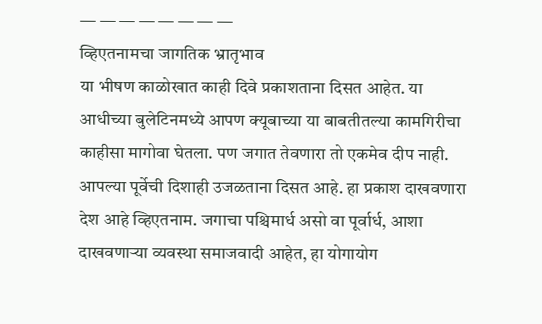— — — — — — — —
व्हिएतनामचा जागतिक भ्रातृभाव
या भीषण काळोखात काही दिवे प्रकाशताना दिसत आहेत. या आधीच्या बुलेटिनमध्ये आपण क्यूबाच्या या बाबतीतल्या कामगिरीचा काहीसा मागोवा घेतला. पण जगात तेवणारा तो एकमेव दीप नाही. आपल्या पूर्वेची दिशाही उजळताना दिसत आहे. हा प्रकाश दाखवणारा देश आहे व्हिएतनाम. जगाचा पश्चिमार्ध असो वा पूर्वार्ध, आशा दाखवणाऱ्या व्यवस्था समाजवादी आहेत, हा योगायोग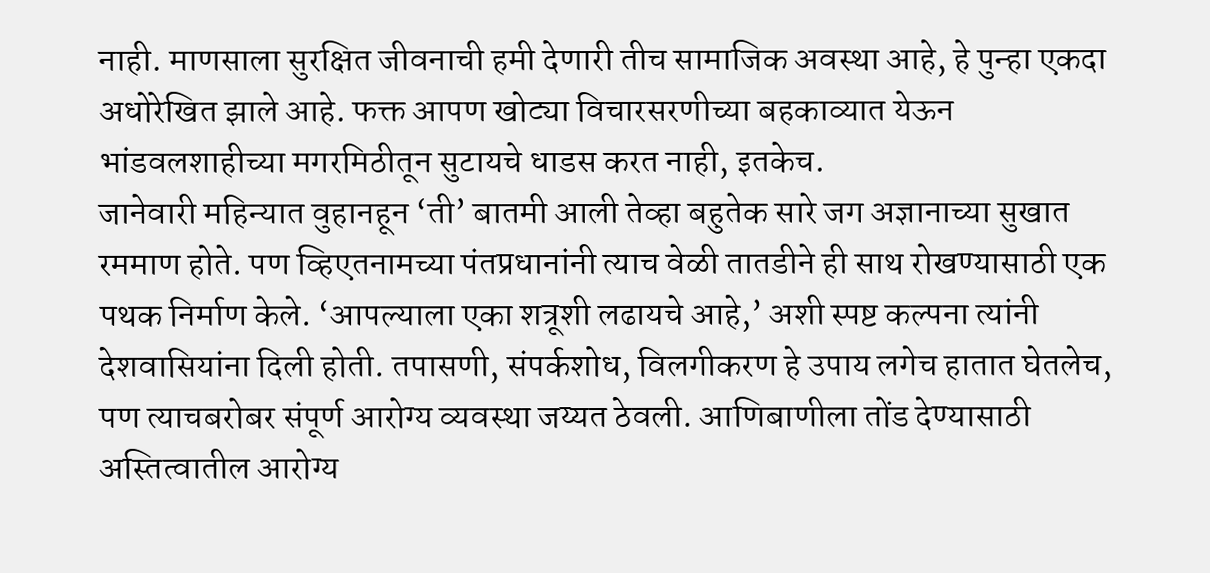नाही. माणसाला सुरक्षित जीवनाची हमी देणारी तीच सामाजिक अवस्था आहे, हे पुन्हा एकदा अधोरेखित झाले आहे. फक्त आपण खोट्या विचारसरणीच्या बहकाव्यात येऊन भांडवलशाहीच्या मगरमिठीतून सुटायचे धाडस करत नाही, इतकेच.
जानेवारी महिन्यात वुहानहून ‘ती’ बातमी आली तेव्हा बहुतेक सारे जग अज्ञानाच्या सुखात रममाण होते. पण व्हिएतनामच्या पंतप्रधानांनी त्याच वेळी तातडीने ही साथ रोखण्यासाठी एक पथक निर्माण केले. ‘आपल्याला एका शत्रूशी लढायचे आहे,’ अशी स्पष्ट कल्पना त्यांनी देशवासियांना दिली होती. तपासणी, संपर्कशोध, विलगीकरण हे उपाय लगेच हातात घेतलेच, पण त्याचबरोबर संपूर्ण आरोग्य व्यवस्था जय्यत ठेवली. आणिबाणीला तोंड देण्यासाठी अस्तित्वातील आरोग्य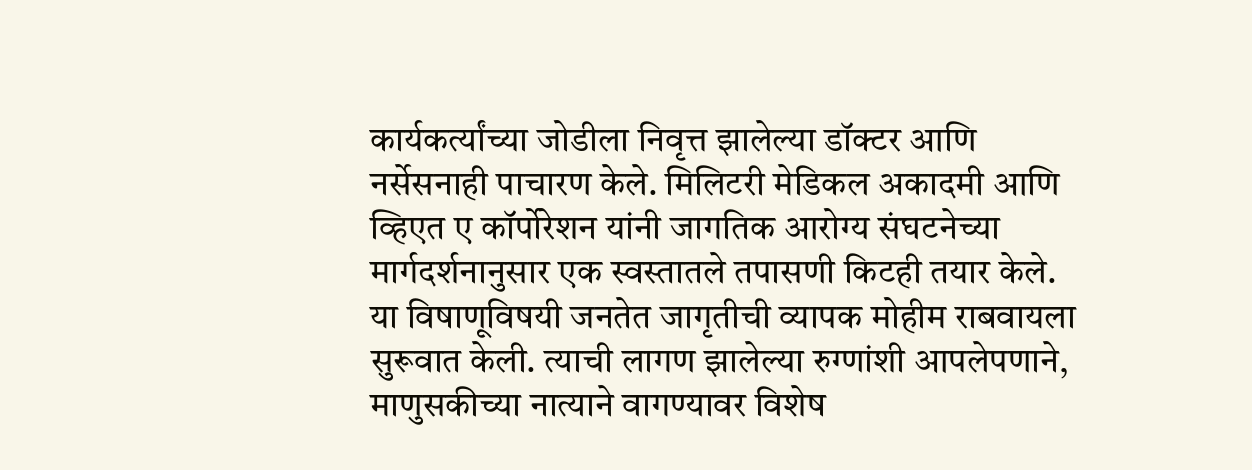कार्यकर्त्यांच्या जोडीला निवृत्त झालेल्या डॉक्टर आणि नर्सेसनाही पाचारण केले. मिलिटरी मेडिकल अकादमी आणि व्हिएत ए कॉर्पोरेशन यांनी जागतिक आरोग्य संघटनेच्या मार्गदर्शनानुसार एक स्वस्तातले तपासणी किटही तयार केले. या विषाणूविषयी जनतेत जागृतीची व्यापक मोहीम राबवायला सुरूवात केली. त्याची लागण झालेल्या रुग्णांशी आपलेपणाने, माणुसकीच्या नात्याने वागण्यावर विशेष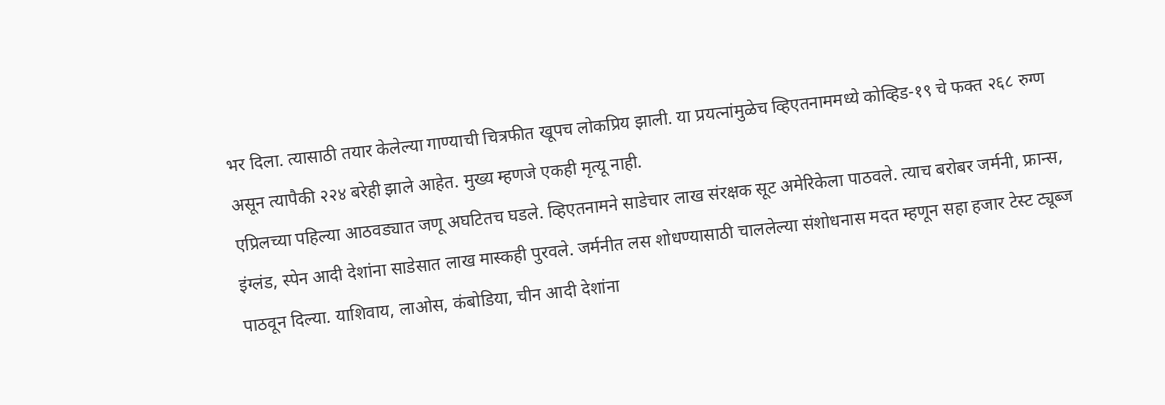भर दिला. त्यासाठी तयार केलेल्या गाण्याची चित्रफीत खूपच लोकप्रिय झाली. या प्रयत्नांमुळेच व्हिएतनाममध्ये कोव्हिड-१९ चे फक्त २६८ रुग्ण असून त्यापैकी २२४ बरेही झाले आहेत. मुख्य म्हणजे एकही मृत्यू नाही.
एप्रिलच्या पहिल्या आठवड्यात जणू अघटितच घडले. व्हिएतनामने साडेचार लाख संरक्षक सूट अमेरिकेला पाठवले. त्याच बरोबर जर्मनी, फ्रान्स, इंग्लंड, स्पेन आदी देशांना साडेसात लाख मास्कही पुरवले. जर्मनीत लस शोधण्यासाठी चाललेल्या संशोधनास मदत म्हणून सहा हजार टेस्ट ट्यूब्ज पाठवून दिल्या. याशिवाय, लाओस, कंबोडिया, चीन आदी देशांना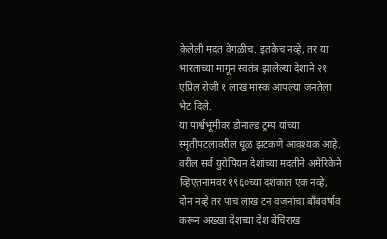केलेली मदत वेगळीच. इतकेच नव्हे, तर या भारताच्या मागून स्वतंत्र झालेल्या देशाने २१ एप्रिल रोजी १ लाख मास्क आपल्या जनतेला भेट दिले.
या पार्श्वभूमीवर डोनाल्ड ट्रम्प यांच्या स्मृतीपटलावरील धूळ झटकणे आवश्यक आहे. वरील सर्व युरोपियन देशांच्या मदतीने अमेरिकेने व्हिएतनामवर १९६०च्या दशकात एक नव्हे, दोन नव्हे तर पाच लाख टन वजनांचा बॉंबवर्षाव करून अख्खा देशच्या देश बेचिराख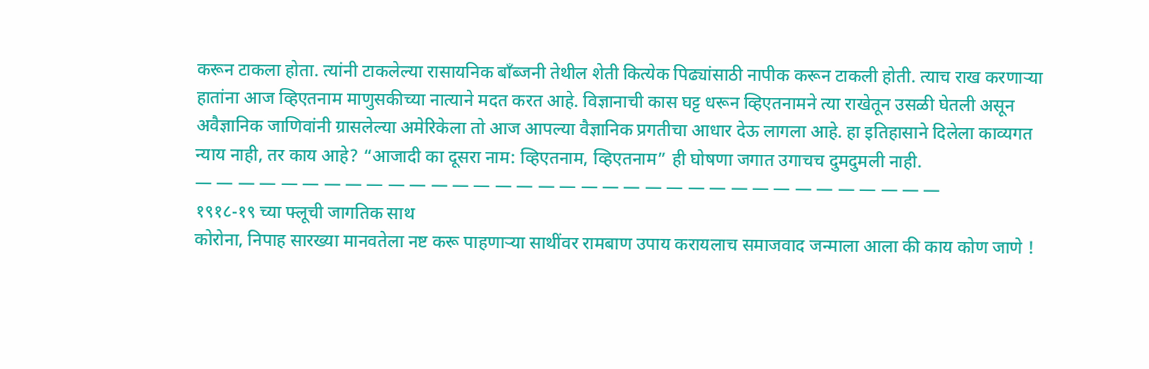करून टाकला होता. त्यांनी टाकलेल्या रासायनिक बॉंब्जनी तेथील शेती कित्येक पिढ्यांसाठी नापीक करून टाकली होती. त्याच राख करणाऱ्या हातांना आज व्हिएतनाम माणुसकीच्या नात्याने मदत करत आहे. विज्ञानाची कास घट्ट धरून व्हिएतनामने त्या राखेतून उसळी घेतली असून अवैज्ञानिक जाणिवांनी ग्रासलेल्या अमेरिकेला तो आज आपल्या वैज्ञानिक प्रगतीचा आधार देऊ लागला आहे. हा इतिहासाने दिलेला काव्यगत न्याय नाही, तर काय आहे? “आजादी का दूसरा नाम: व्हिएतनाम, व्हिएतनाम” ही घोषणा जगात उगाचच दुमदुमली नाही.
— — — — — — — — — — — — — — — — — — — — — — — — — — — — — — — — — — —
१९१८-१९ च्या फ्लूची जागतिक साथ
कोरोना, निपाह सारख्या मानवतेला नष्ट करू पाहणाऱ्या साथींवर रामबाण उपाय करायलाच समाजवाद जन्माला आला की काय कोण जाणे !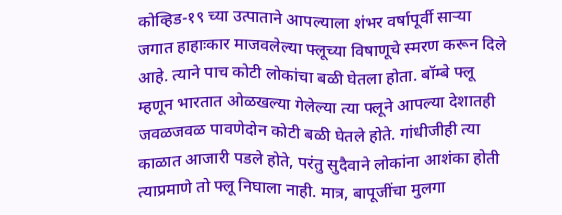कोव्हिड-१९ च्या उत्पाताने आपल्याला शंभर वर्षापूर्वी साऱ्या जगात हाहाःकार माजवलेल्या फ्लूच्या विषाणूचे स्मरण करून दिले आहे. त्याने पाच कोटी लोकांचा बळी घेतला होता. बॉम्बे फ्लू म्हणून भारतात ओळखल्या गेलेल्या त्या फ्लूने आपल्या देशातही जवळजवळ पावणेदोन कोटी बळी घेतले होते. गांधीजीही त्या काळात आजारी पडले होते, परंतु सुदैवाने लोकांना आशंका होती त्याप्रमाणे तो फ्लू निघाला नाही. मात्र, बापूजींचा मुलगा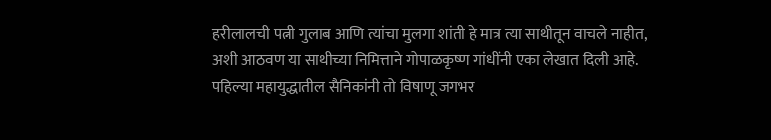हरीलालची पत्नी गुलाब आणि त्यांचा मुलगा शांती हे मात्र त्या साथीतून वाचले नाहीत, अशी आठवण या साथीच्या निमित्ताने गोपाळकृष्ण गांधींनी एका लेखात दिली आहे. पहिल्या महायुद्धातील सैनिकांनी तो विषाणू जगभर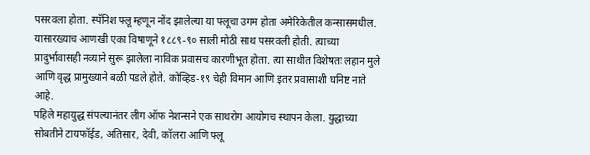पसरवला होता. स्पॅनिश फ्लू म्हणून नोंद झालेल्या या फ्लूचा उगम होता अमेरिकेतील कन्सासमधील. यासारख्याच आणखी एका विषाणूने १८८९-९० साली मोठी साथ पसरवली होती. त्याच्या प्रादुर्भावासही नव्याने सुरू झालेला नाविक प्रवासच कारणीभूत होता. त्या साथीत विशेषतः लहान मुले आणि वृद्ध प्रामुख्याने बळी पडले होते. कोव्हिड-१९ चेही विमान आणि इतर प्रवासाशी घनिष्ट नाते आहे.
पहिले महायुद्ध संपल्यानंतर लीग ऑफ नेशन्सने एक साथरोग आयोगच स्थापन केला. युद्धाच्या सोबतीने टायफॉईड, अतिसार, देवी, कॉलरा आणि फ्लू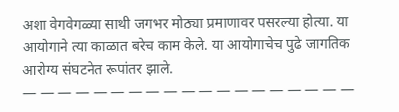अशा वेगवेगळ्या साथी जगभर मोठ्या प्रमाणावर पसरल्या होत्या. या आयोगाने त्या काळात बरेच काम केले. या आयोगाचेच पुढे जागतिक आरोग्य संघटनेत रूपांतर झाले.
— — — — — — — — — — — — — — — — — — —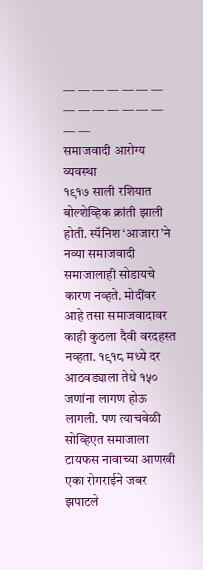— — — — — — — — — — — — — — — —
समाजवादी आरोग्य व्यवस्था
१९१७ साली रशियात बोल्शेव्हिक क्रांती झाली होती. स्पॅनिश ‘आजारा’ने नव्या समाजवादी समाजालाही सोडायचे कारण नव्हते. मोदींवर आहे तसा समाजवादावर काही कुठला दैवी वरदहस्त नव्हता. १९१८ मध्ये दर आठवड्याला तेथे १५० जणांना लागण होऊ लागली. पण त्याचवेळी सोव्हिएत समाजाला टायफस नावाच्या आणखी एका रोगराईने जबर झपाटले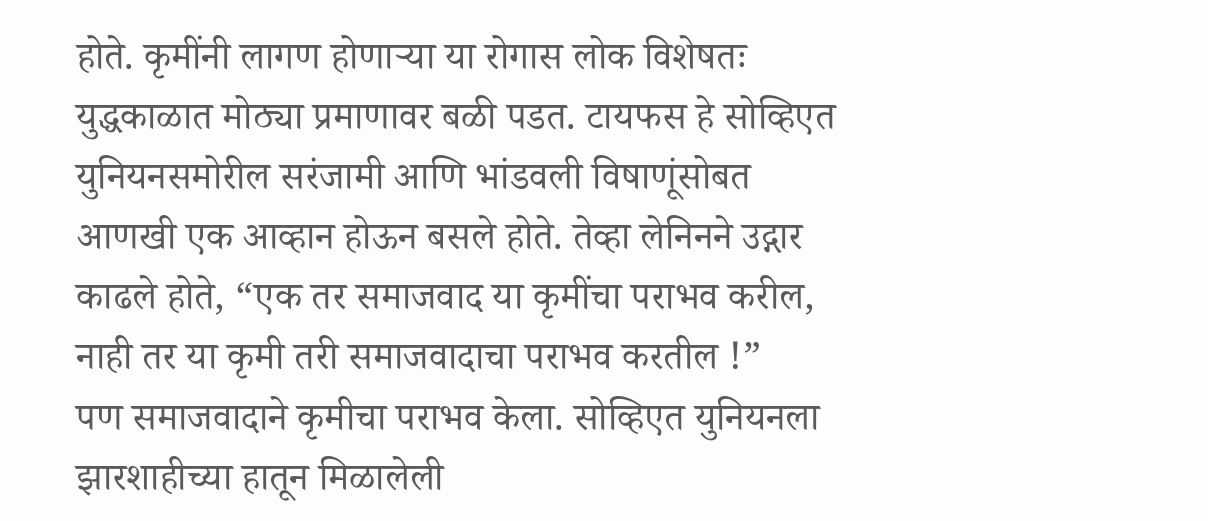होते. कृमींनी लागण होणाऱ्या या रोगास लोक विशेषतः युद्धकाळात मोठ्या प्रमाणावर बळी पडत. टायफस हे सोव्हिएत युनियनसमोरील सरंजामी आणि भांडवली विषाणूंसोबत आणखी एक आव्हान होऊन बसले होते. तेव्हा लेनिनने उद्गार काढले होते, “एक तर समाजवाद या कृमींचा पराभव करील, नाही तर या कृमी तरी समाजवादाचा पराभव करतील !”
पण समाजवादाने कृमीचा पराभव केला. सोव्हिएत युनियनला झारशाहीच्या हातून मिळालेली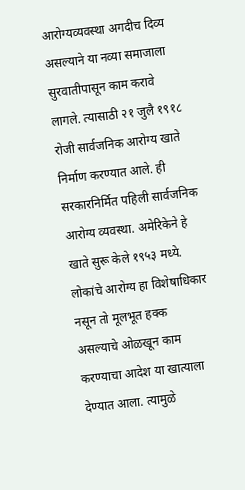आरोग्यव्यवस्था अगदीच दिव्य असल्याने या नव्या समाजाला सुरवातीपासून काम करावे लागले. त्यासाठी २१ जुलै १९१८ रोजी सार्वजनिक आरोग्य खाते निर्माण करण्यात आले. ही सरकारनिर्मित पहिली सार्वजनिक आरोग्य व्यवस्था. अमेरिकेने हे खाते सुरू केले १९५३ मध्ये. लोकांचे आरोग्य हा विशेषाधिकार नसून तो मूलभूत हक्क असल्याचे ओळखून काम करण्याचा आदेश या खात्याला देण्यात आला. त्यामुळे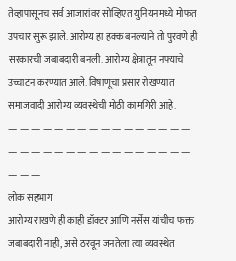तेव्हापासूनच सर्व आजारांवर सोव्हिएत युनियनमध्ये मोफत उपचार सुरू झाले. आरोग्य हा हक्क बनल्याने तो पुरवणे ही सरकारची जबाबदारी बनली. आरोग्य क्षेत्रातून नफ्याचे उच्चाटन करण्यात आले. विषाणूचा प्रसार रोखण्यात समाजवादी आरोग्य व्यवस्थेची मोठी कामगिरी आहे.
— — — — — — — — — — — — — — — — — — — — — — — — — — — — — — — — — — —
लोक सहभाग
आरोग्य राखणे ही काही डॉक्टर आणि नर्सेस यांचीच फक्त जबाबदारी नाही, असे ठरवून जनतेला त्या व्यवस्थेत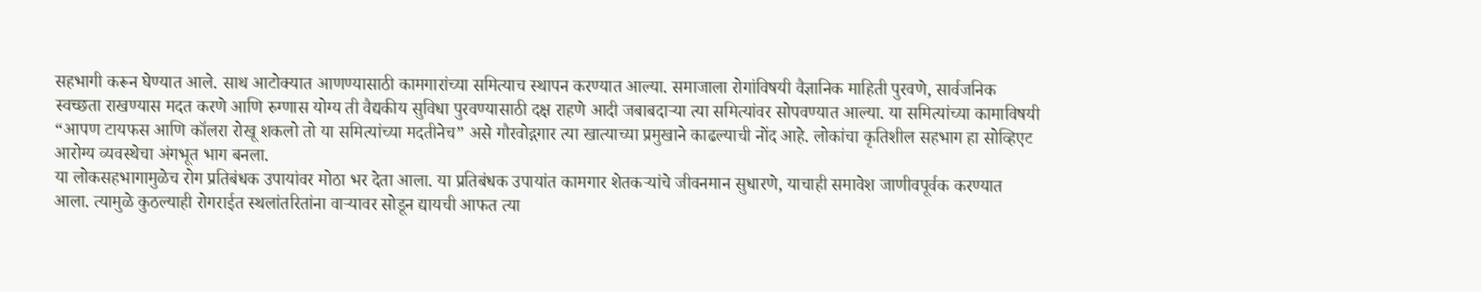सहभागी करून घेण्यात आले. साथ आटोक्यात आणण्यासाठी कामगारांच्या समित्याच स्थापन करण्यात आल्या. समाजाला रोगांविषयी वैज्ञानिक माहिती पुरवणे, सार्वजनिक स्वच्छता राखण्यास मदत करणे आणि रुग्णास योग्य ती वैद्यकीय सुविधा पुरवण्यासाठी दक्ष राहणे आदी जबाबदाऱ्या त्या समित्यांवर सोपवण्यात आल्या. या समित्यांच्या कामाविषयी “आपण टायफस आणि कॉलरा रोखू शकलो तो या समित्यांच्या मदतीनेच” असे गौरवोद्गगार त्या खात्याच्या प्रमुखाने काढल्याची नोंद आहे. लोकांचा कृतिशील सहभाग हा सोव्हिएट आरोग्य व्यवस्थेचा अंगभूत भाग बनला.
या लोकसहभागामुळेच रोग प्रतिबंधक उपायांवर मोठा भर देता आला. या प्रतिबंधक उपायांत कामगार शेतकऱ्यांचे जीवनमान सुधारणे, याचाही समावेश जाणीवपूर्वक करण्यात आला. त्यामुळे कुठल्याही रोगराईत स्थलांतरितांना वाऱ्यावर सोडून द्यायची आफत त्या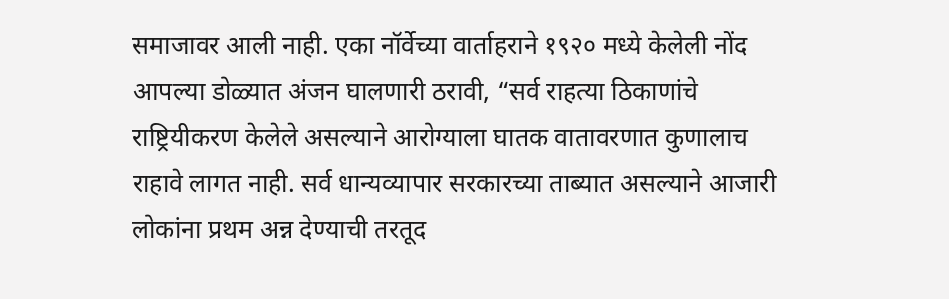समाजावर आली नाही. एका नॉर्वेच्या वार्ताहराने १९२० मध्ये केलेली नोंद आपल्या डोळ्यात अंजन घालणारी ठरावी, “सर्व राहत्या ठिकाणांचे राष्ट्रियीकरण केलेले असल्याने आरोग्याला घातक वातावरणात कुणालाच राहावे लागत नाही. सर्व धान्यव्यापार सरकारच्या ताब्यात असल्याने आजारी लोकांना प्रथम अन्न देण्याची तरतूद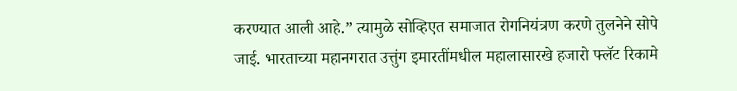करण्यात आली आहे.” त्यामुळे सोव्हिएत समाजात रोगनियंत्रण करणे तुलनेने सोपे जाई. भारताच्या महानगरात उत्तुंग इमारतींमधील महालासारखे हजारो फ्लॅट रिकामे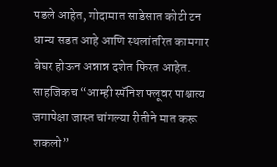पडले आहेत, गोदामात साडेसात कोटी टन धान्य सडत आहे आणि स्थलांतरित कामगार बेघर होऊन अन्नान्न दशेत फिरत आहेत.
साहजिकच “आम्ही स्पॅनिश फ्लूवर पाश्चात्य जगापेक्षा जास्त चांगल्या रीतीने मात करू शकलो”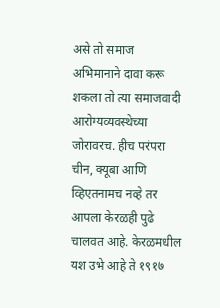असे तो समाज अभिमानाने दावा करू शकला तो त्या समाजवादी आरोग्यव्यवस्थेच्या जोरावरच. हीच परंपरा चीन, क्यूबा आणि व्हिएतनामच नव्हे तर आपला केरळही पुढे चालवत आहे. केरळमधील यश उभे आहे ते १९१७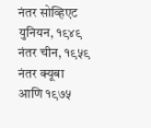नंतर सोव्हिएट युनियन, १९४९ नंतर चीन, १९५९ नंतर क्यूबा आणि १९७५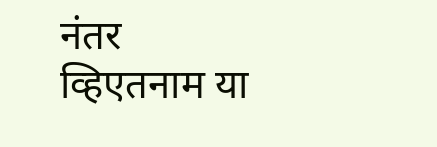नंतर व्हिएतनाम या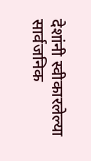देशांनी स्वीकारलेल्या सार्वजनिक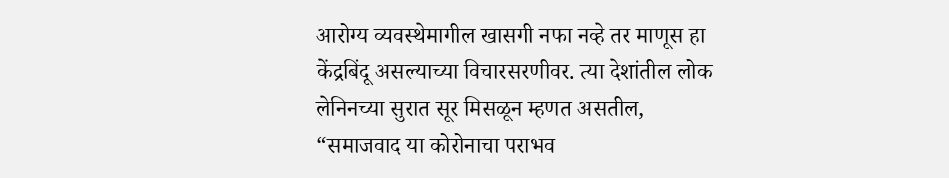आरोग्य व्यवस्थेमागील खासगी नफा नव्हे तर माणूस हा केंद्रबिंदू असल्याच्या विचारसरणीवर. त्या देशांतील लोक लेनिनच्या सुरात सूर मिसळून म्हणत असतील, “समाजवाद या कोरोनाचा पराभव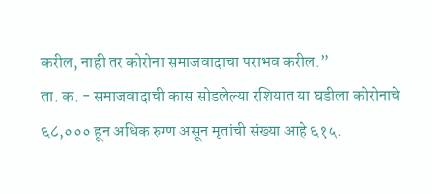करील, नाही तर कोरोना समाजवादाचा पराभव करील.”
ता. क. - समाजवादाची कास सोडलेल्या रशियात या घडीला कोरोनाचे ६८,००० हून अधिक रुग्ण असून मृतांची संख्या आहे ६१५.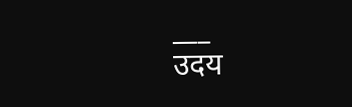___
उदय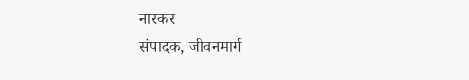नारकर
संपादक, जीवनमार्ग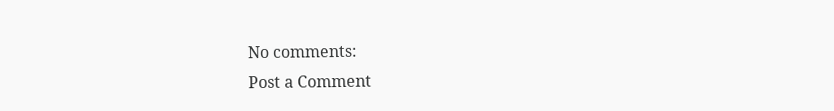No comments:
Post a Comment